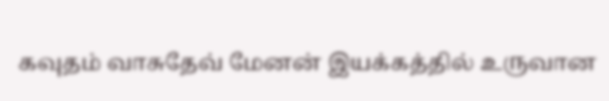கவுதம் வாசுதேவ் மேனன் இயக்கத்தில் உருவான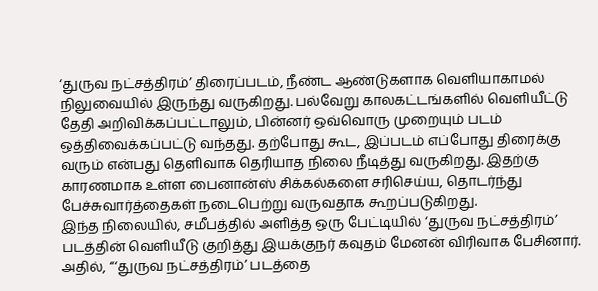‘துருவ நட்சத்திரம்’ திரைப்படம், நீண்ட ஆண்டுகளாக வெளியாகாமல் நிலுவையில் இருந்து வருகிறது. பல்வேறு காலகட்டங்களில் வெளியீட்டு தேதி அறிவிக்கப்பட்டாலும், பின்னர் ஒவ்வொரு முறையும் படம் ஒத்திவைக்கப்பட்டு வந்தது. தற்போது கூட, இப்படம் எப்போது திரைக்கு வரும் என்பது தெளிவாக தெரியாத நிலை நீடித்து வருகிறது. இதற்கு காரணமாக உள்ள பைனான்ஸ் சிக்கல்களை சரிசெய்ய, தொடர்ந்து பேச்சுவார்த்தைகள் நடைபெற்று வருவதாக கூறப்படுகிறது.
இந்த நிலையில், சமீபத்தில் அளித்த ஒரு பேட்டியில் ‘துருவ நட்சத்திரம்’ படத்தின் வெளியீடு குறித்து இயக்குநர் கவுதம் மேனன் விரிவாக பேசினார். அதில், “‘துருவ நட்சத்திரம்’ படத்தை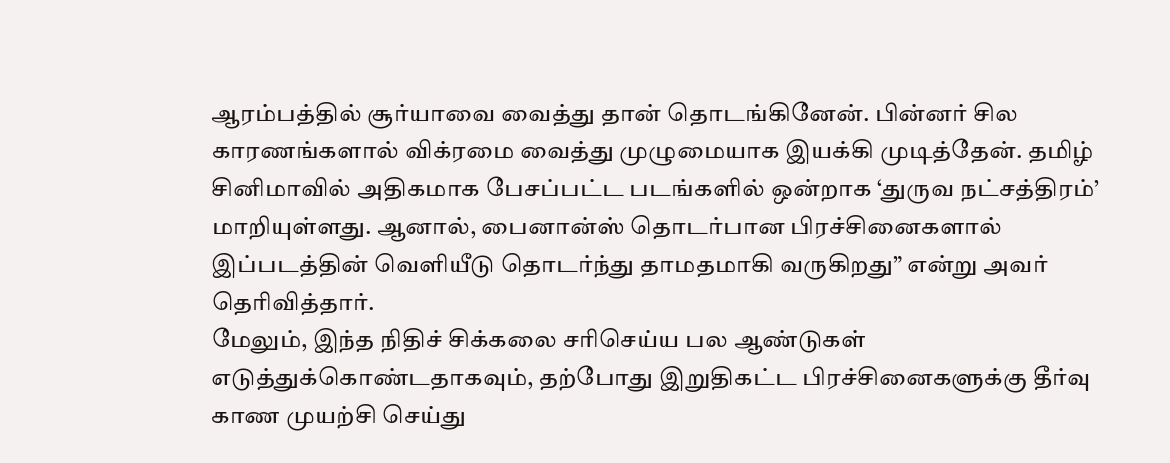ஆரம்பத்தில் சூர்யாவை வைத்து தான் தொடங்கினேன். பின்னர் சில காரணங்களால் விக்ரமை வைத்து முழுமையாக இயக்கி முடித்தேன். தமிழ் சினிமாவில் அதிகமாக பேசப்பட்ட படங்களில் ஒன்றாக ‘துருவ நட்சத்திரம்’ மாறியுள்ளது. ஆனால், பைனான்ஸ் தொடர்பான பிரச்சினைகளால் இப்படத்தின் வெளியீடு தொடர்ந்து தாமதமாகி வருகிறது” என்று அவர் தெரிவித்தார்.
மேலும், இந்த நிதிச் சிக்கலை சரிசெய்ய பல ஆண்டுகள் எடுத்துக்கொண்டதாகவும், தற்போது இறுதிகட்ட பிரச்சினைகளுக்கு தீர்வு காண முயற்சி செய்து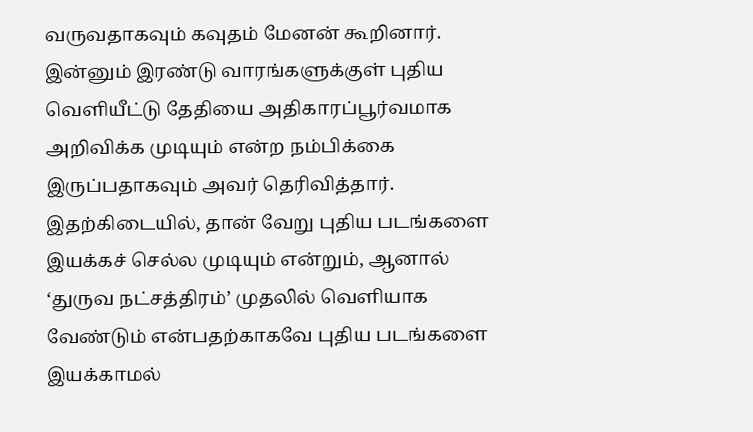வருவதாகவும் கவுதம் மேனன் கூறினார். இன்னும் இரண்டு வாரங்களுக்குள் புதிய வெளியீட்டு தேதியை அதிகாரப்பூர்வமாக அறிவிக்க முடியும் என்ற நம்பிக்கை இருப்பதாகவும் அவர் தெரிவித்தார். இதற்கிடையில், தான் வேறு புதிய படங்களை இயக்கச் செல்ல முடியும் என்றும், ஆனால் ‘துருவ நட்சத்திரம்’ முதலில் வெளியாக வேண்டும் என்பதற்காகவே புதிய படங்களை இயக்காமல்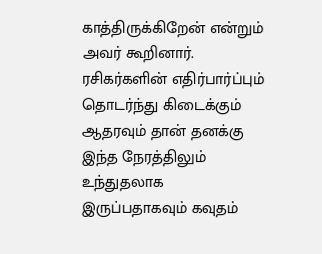காத்திருக்கிறேன் என்றும் அவர் கூறினார். ரசிகர்களின் எதிர்பார்ப்பும் தொடர்ந்து கிடைக்கும் ஆதரவும் தான் தனக்கு இந்த நேரத்திலும் உந்துதலாக இருப்பதாகவும் கவுதம்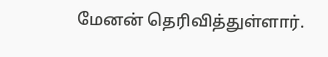மேனன் தெரிவித்துள்ளார்.